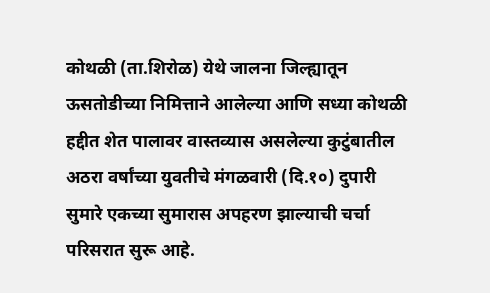कोथळी (ता.शिरोळ) येथे जालना जिल्ह्यातून ऊसतोडीच्या निमित्ताने आलेल्या आणि सध्या कोथळी हद्दीत शेत पालावर वास्तव्यास असलेल्या कुटुंबातील अठरा वर्षांच्या युवतीचे मंगळवारी (दि.१०) दुपारी सुमारे एकच्या सुमारास अपहरण झाल्याची चर्चा परिसरात सुरू आहे.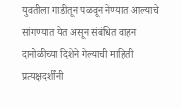युवतीला गाडीतून पळवून नेण्यात आल्याचे सांगण्यात येत असून संबंधित वाहन दानोळीच्या दिशेने गेल्याची माहिती प्रत्यक्षदर्शींनी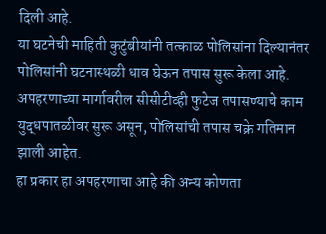दिली आहे.
या घटनेची माहिती कुटुंबीयांनी तत्काळ पोलिसांना दिल्यानंतर पोलिसांनी घटनास्थळी धाव घेऊन तपास सुरू केला आहे. अपहरणाच्या मार्गावरील सीसीटीव्ही फुटेज तपासण्याचे काम युद्धपातळीवर सुरू असून, पोलिसांची तपास चक्रे गतिमान झाली आहेत.
हा प्रकार हा अपहरणाचा आहे की अन्य कोणता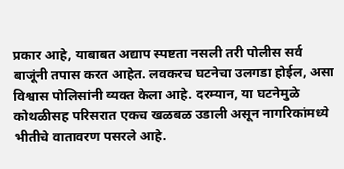प्रकार आहे, याबाबत अद्याप स्पष्टता नसली तरी पोलीस सर्व बाजूंनी तपास करत आहेत. लवकरच घटनेचा उलगडा होईल, असा विश्वास पोलिसांनी व्यक्त केला आहे. दरम्यान, या घटनेमुळे कोथळीसह परिसरात एकच खळबळ उडाली असून नागरिकांमध्ये भीतीचे वातावरण पसरले आहे.